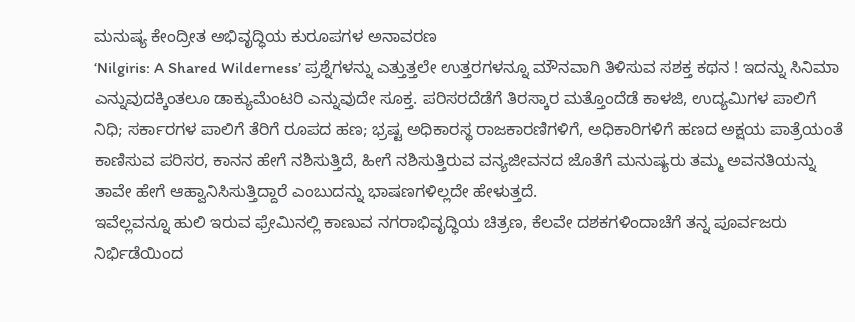ಮನುಷ್ಯ ಕೇಂದ್ರೀತ ಅಭಿವೃದ್ಧಿಯ ಕುರೂಪಗಳ ಅನಾವರಣ
‘Nilgiris: A Shared Wilderness’ ಪ್ರಶ್ನೆಗಳನ್ನು ಎತ್ತುತ್ತಲೇ ಉತ್ತರಗಳನ್ನೂ ಮೌನವಾಗಿ ತಿಳಿಸುವ ಸಶಕ್ತ ಕಥನ ! ಇದನ್ನು ಸಿನಿಮಾ ಎನ್ನುವುದಕ್ಕಿಂತಲೂ ಡಾಕ್ಯುಮೆಂಟರಿ ಎನ್ನುವುದೇ ಸೂಕ್ತ. ಪರಿಸರದೆಡೆಗೆ ತಿರಸ್ಕಾರ ಮತ್ತೊಂದೆಡೆ ಕಾಳಜಿ, ಉದ್ಯಮಿಗಳ ಪಾಲಿಗೆ ನಿಧಿ; ಸರ್ಕಾರಗಳ ಪಾಲಿಗೆ ತೆರಿಗೆ ರೂಪದ ಹಣ; ಭ್ರಷ್ಟ ಅಧಿಕಾರಸ್ಥ ರಾಜಕಾರಣಿಗಳಿಗೆ, ಅಧಿಕಾರಿಗಳಿಗೆ ಹಣದ ಅಕ್ಷಯ ಪಾತ್ರೆಯಂತೆ ಕಾಣಿಸುವ ಪರಿಸರ, ಕಾನನ ಹೇಗೆ ನಶಿಸುತ್ತಿದೆ, ಹೀಗೆ ನಶಿಸುತ್ತಿರುವ ವನ್ಯಜೀವನದ ಜೊತೆಗೆ ಮನುಷ್ಯರು ತಮ್ಮ ಅವನತಿಯನ್ನು ತಾವೇ ಹೇಗೆ ಆಹ್ವಾನಿಸಿಸುತ್ತಿದ್ದಾರೆ ಎಂಬುದನ್ನು ಭಾಷಣಗಳಿಲ್ಲದೇ ಹೇಳುತ್ತದೆ.
ಇವೆಲ್ಲವನ್ನೂ ಹುಲಿ ಇರುವ ಫ್ರೇಮಿನಲ್ಲಿ ಕಾಣುವ ನಗರಾಭಿವೃದ್ಧಿಯ ಚಿತ್ರಣ, ಕೆಲವೇ ದಶಕಗಳಿಂದಾಚೆಗೆ ತನ್ನ ಪೂರ್ವಜರು ನಿರ್ಭಿಡೆಯಿಂದ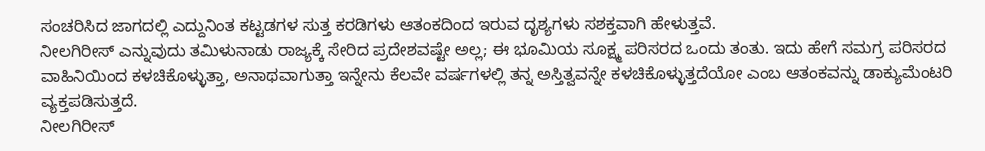ಸಂಚರಿಸಿದ ಜಾಗದಲ್ಲಿ ಎದ್ದುನಿಂತ ಕಟ್ಟಡಗಳ ಸುತ್ತ ಕರಡಿಗಳು ಆತಂಕದಿಂದ ಇರುವ ದೃಶ್ಯಗಳು ಸಶಕ್ತವಾಗಿ ಹೇಳುತ್ತವೆ.
ನೀಲಗಿರೀಸ್ ಎನ್ನುವುದು ತಮಿಳುನಾಡು ರಾಜ್ಯಕ್ಕೆ ಸೇರಿದ ಪ್ರದೇಶವಷ್ಟೇ ಅಲ್ಲ; ಈ ಭೂಮಿಯ ಸೂಕ್ಷ್ಮ ಪರಿಸರದ ಒಂದು ತಂತು. ಇದು ಹೇಗೆ ಸಮಗ್ರ ಪರಿಸರದ ವಾಹಿನಿಯಿಂದ ಕಳಚಿಕೊಳ್ಳುತ್ತಾ, ಅನಾಥವಾಗುತ್ತಾ ಇನ್ನೇನು ಕೆಲವೇ ವರ್ಷಗಳಲ್ಲಿ ತನ್ನ ಅಸ್ತಿತ್ವವನ್ನೇ ಕಳಚಿಕೊಳ್ಳುತ್ತದೆಯೋ ಎಂಬ ಆತಂಕವನ್ನು ಡಾಕ್ಯುಮೆಂಟರಿ ವ್ಯಕ್ತಪಡಿಸುತ್ತದೆ.
ನೀಲಗಿರೀಸ್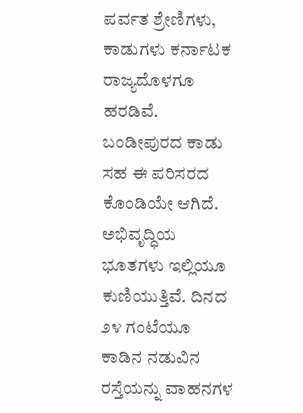ಪರ್ವತ ಶ್ರೇಣಿಗಳು, ಕಾಡುಗಳು ಕರ್ನಾಟಕ ರಾಜ್ಯದೊಳಗೂ ಹರಡಿವೆ. ಬಂಡೀಪುರದ ಕಾಡು ಸಹ ಈ ಪರಿಸರದ ಕೊಂಡಿಯೇ ಆಗಿದೆ. ಅಭಿವೃದ್ಧಿಯ ಭೂತಗಳು ಇಲ್ಲಿಯೂ ಕುಣಿಯುತ್ತಿವೆ. ದಿನದ ೨೪ ಗಂಟೆಯೂ ಕಾಡಿನ ನಡುವಿನ ರಸ್ತೆಯನ್ನು ವಾಹನಗಳ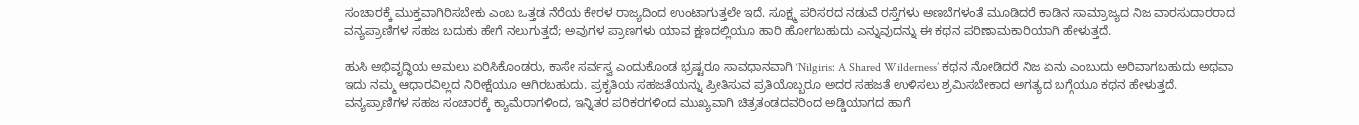ಸಂಚಾರಕ್ಕೆ ಮುಕ್ತವಾಗಿರಿಸಬೇಕು ಎಂಬ ಒತ್ತಡ ನೆರೆಯ ಕೇರಳ ರಾಜ್ಯದಿಂದ ಉಂಟಾಗುತ್ತಲೇ ಇದೆ. ಸೂಕ್ಷ್ಮ ಪರಿಸರದ ನಡುವೆ ರಸ್ತೆಗಳು ಅಣಬೆಗಳಂತೆ ಮೂಡಿದರೆ ಕಾಡಿನ ಸಾಮ್ರಾಜ್ಯದ ನಿಜ ವಾರಸುದಾರರಾದ ವನ್ಯಪ್ರಾಣಿಗಳ ಸಹಜ ಬದುಕು ಹೇಗೆ ನಲುಗುತ್ತದೆ; ಅವುಗಳ ಪ್ರಾಣಗಳು ಯಾವ ಕ್ಷಣದಲ್ಲಿಯೂ ಹಾರಿ ಹೋಗಬಹುದು ಎನ್ನುವುದನ್ನು ಈ ಕಥನ ಪರಿಣಾಮಕಾರಿಯಾಗಿ ಹೇಳುತ್ತದೆ.

ಹುಸಿ ಅಭಿವೃದ್ಧಿಯ ಅಮಲು ಏರಿಸಿಕೊಂಡರು, ಕಾಸೇ ಸರ್ವಸ್ವ ಎಂದುಕೊಂಡ ಭ್ರಷ್ಟರೂ ಸಾವಧಾನವಾಗಿ ‘Nilgiris: A Shared Wilderness’ ಕಥನ ನೋಡಿದರೆ ನಿಜ ಏನು ಎಂಬುದು ಅರಿವಾಗಬಹುದು ಅಥವಾ ಇದು ನಮ್ಮ ಆಧಾರವಿಲ್ಲದ ನಿರೀಕ್ಷೆಯೂ ಆಗಿರಬಹುದು. ಪ್ರಕೃತಿಯ ಸಹಜತೆಯನ್ನು ಪ್ರೀತಿಸುವ ಪ್ರತಿಯೊಬ್ಬರೂ ಅದರ ಸಹಜತೆ ಉಳಿಸಲು ಶ್ರಮಿಸಬೇಕಾದ ಅಗತ್ಯದ ಬಗ್ಗೆಯೂ ಕಥನ ಹೇಳುತ್ತದೆ.
ವನ್ಯಪ್ರಾಣಿಗಳ ಸಹಜ ಸಂಚಾರಕ್ಕೆ ಕ್ಯಾಮೆರಾಗಳಿಂದ, ಇನ್ನಿತರ ಪರಿಕರಗಳಿಂದ ಮುಖ್ಯವಾಗಿ ಚಿತ್ರತಂಡದವರಿಂದ ಅಡ್ಡಿಯಾಗದ ಹಾಗೆ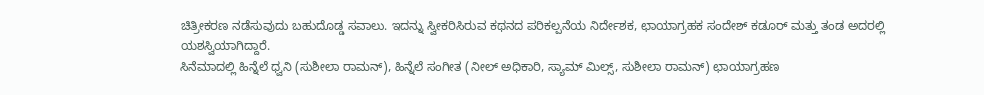ಚಿತ್ರೀಕರಣ ನಡೆಸುವುದು ಬಹುದೊಡ್ಡ ಸವಾಲು. ಇದನ್ನು ಸ್ವೀಕರಿಸಿರುವ ಕಥನದ ಪರಿಕಲ್ಪನೆಯ ನಿರ್ದೇಶಕ, ಛಾಯಾಗ್ರಹಕ ಸಂದೇಶ್ ಕಡೂರ್ ಮತ್ತು ತಂಡ ಅದರಲ್ಲಿ ಯಶಸ್ವಿಯಾಗಿದ್ದಾರೆ.
ಸಿನೆಮಾದಲ್ಲಿ ಹಿನ್ನೆಲೆ ಧ್ವನಿ (ಸುಶೀಲಾ ರಾಮನ್), ಹಿನ್ನೆಲೆ ಸಂಗೀತ (ನೀಲ್ ಅಧಿಕಾರಿ, ಸ್ಯಾಮ್ ಮಿಲ್ಸ್, ಸುಶೀಲಾ ರಾಮನ್) ಛಾಯಾಗ್ರಹಣ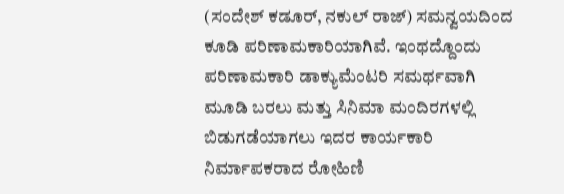(ಸಂದೇಶ್ ಕಡೂರ್, ನಕುಲ್ ರಾಜ್) ಸಮನ್ವಯದಿಂದ ಕೂಡಿ ಪರಿಣಾಮಕಾರಿಯಾಗಿವೆ. ಇಂಥದ್ದೊಂದು ಪರಿಣಾಮಕಾರಿ ಡಾಕ್ಯುಮೆಂಟರಿ ಸಮರ್ಥವಾಗಿ ಮೂಡಿ ಬರಲು ಮತ್ತು ಸಿನಿಮಾ ಮಂದಿರಗಳಲ್ಲಿ ಬಿಡುಗಡೆಯಾಗಲು ಇದರ ಕಾರ್ಯಕಾರಿ ನಿರ್ಮಾಪಕರಾದ ರೋಹಿಣಿ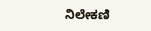ನಿಲೇಕಣಿ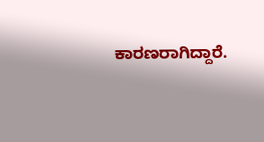ಕಾರಣರಾಗಿದ್ದಾರೆ.